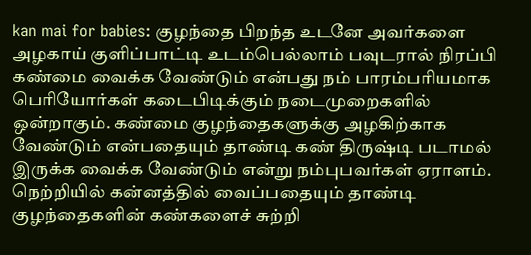kan mai for babies: குழந்தை பிறந்த உடனே அவர்களை அழகாய் குளிப்பாட்டி உடம்பெல்லாம் பவுடரால் நிரப்பி கண்மை வைக்க வேண்டும் என்பது நம் பாரம்பரியமாக பெரியோர்கள் கடைபிடிக்கும் நடைமுறைகளில் ஒன்றாகும். கண்மை குழந்தைகளுக்கு அழகிற்காக வேண்டும் என்பதையும் தாண்டி கண் திருஷ்டி படாமல் இருக்க வைக்க வேண்டும் என்று நம்புபவர்கள் ஏராளம். நெற்றியில் கன்னத்தில் வைப்பதையும் தாண்டி குழந்தைகளின் கண்களைச் சுற்றி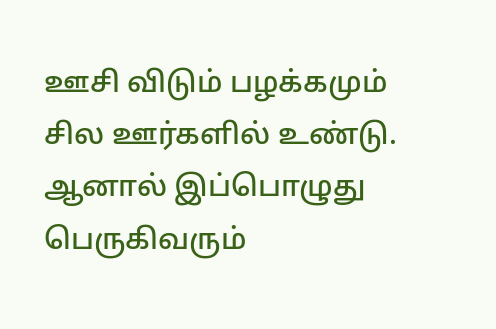ஊசி விடும் பழக்கமும் சில ஊர்களில் உண்டு. ஆனால் இப்பொழுது பெருகிவரும்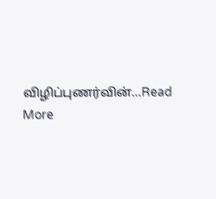விழிப்புணர்வின்…Read More